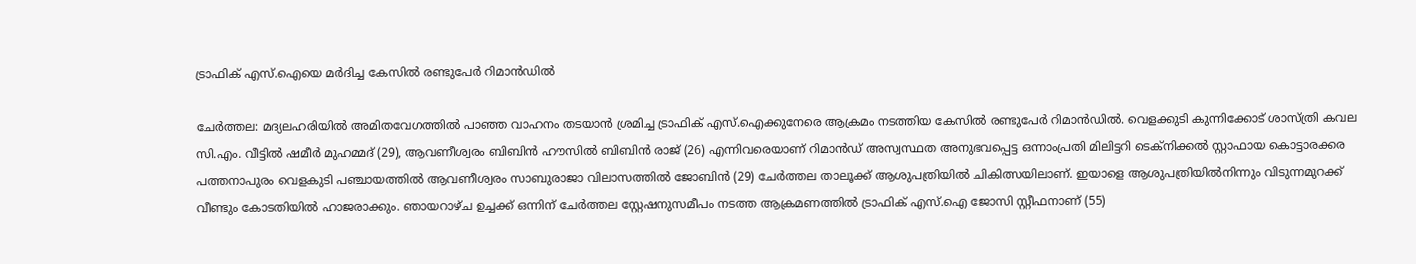ട്രാഫിക് എസ്.ഐയെ മർദിച്ച കേസിൽ രണ്ടുപേർ റിമാൻഡിൽ

ചേര്‍ത്തല: മദ്യലഹരിയിൽ അമിതവേഗത്തിൽ പാഞ്ഞ വാഹനം തടയാന്‍ ശ്രമിച്ച ട്രാഫിക് എസ്.ഐക്കുനേരെ ആക്രമം നടത്തിയ കേസില്‍ രണ്ടുപേർ റിമാൻഡിൽ. വെളക്കുടി കുന്നിക്കോട് ശാസ്ത്രി കവല സി.എം. വീട്ടില്‍ ഷമീര്‍ മുഹമ്മദ് (29), ആവണീശ്വരം ബിബിന്‍ ഹൗസില്‍ ബിബിന്‍ രാജ് (26) എന്നിവരെയാണ് റിമാൻഡ് അസ്വസ്ഥത അനുഭവപ്പെട്ട ഒന്നാംപ്രതി മിലിട്ടറി ടെക്‌നിക്കല്‍ സ്റ്റാഫായ കൊട്ടാരക്കര പത്തനാപുരം വെളകുടി പഞ്ചായത്തില്‍ ആവണീശ്വരം സാബുരാജാ വിലാസത്തില്‍ ജോബിൻ (29) ചേര്‍ത്തല താലൂക്ക് ആശുപത്രിയില്‍ ചികിത്സയിലാണ്. ഇയാളെ ആശുപത്രിയില്‍നിന്നും വിടുന്നമുറക്ക് വീണ്ടും കോടതിയില്‍ ഹാജരാക്കും. ഞായറാഴ്ച ഉച്ചക്ക് ഒന്നിന് ചേർത്തല സ്റ്റേഷനുസമീപം നടത്ത ആക്രമണത്തിൽ ട്രാഫിക് എസ്.ഐ ജോസി സ്റ്റീഫനാണ് (55)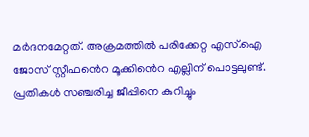മർദനമേറ്റത്. അക്രമത്തില്‍ പരിക്കേറ്റ എസ്.ഐ ജോസ് സ്റ്റീഫൻെറ മൂക്കിൻെറ എല്ലിന് പൊട്ടലുണ്ട്. പ്രതികൾ സഞ്ചരിച്ച ജീപ്പിനെ കുറിച്ചും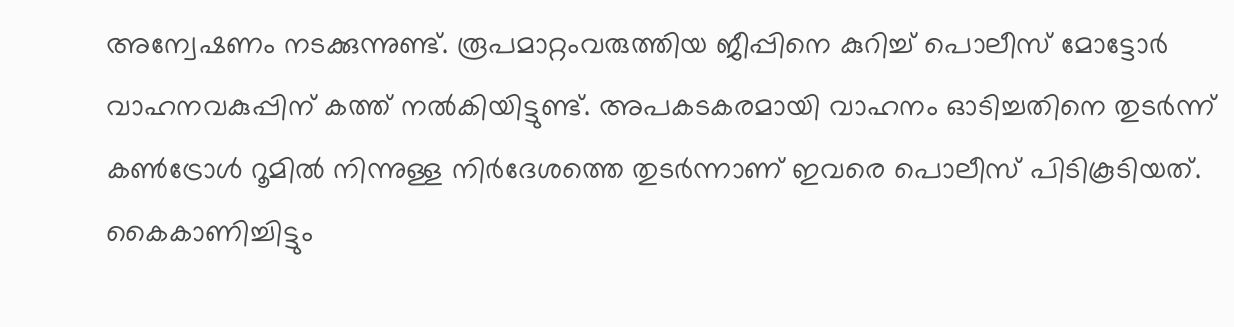അന്വേഷണം നടക്കുന്നുണ്ട്. രൂപമാറ്റംവരുത്തിയ ജീപ്പിനെ കുറിച്ച് പൊലീസ് മോട്ടോര്‍ വാഹനവകുപ്പിന് കത്ത് നല്‍കിയിട്ടുണ്ട്. അപകടകരമായി വാഹനം ഓടിച്ചതിനെ തുടര്‍ന്ന് കണ്‍ട്രോള്‍ റൂമില്‍ നിന്നുള്ള നിർദേശത്തെ തുടര്‍ന്നാണ് ഇവരെ പൊലീസ് പിടികൂടിയത്. കൈകാണിച്ചിട്ടും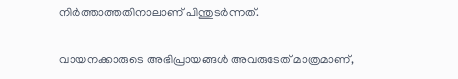നിര്‍ത്താത്തതിനാലാണ് പിന്തുടര്‍ന്നത്.

വായനക്കാരുടെ അഭിപ്രായങ്ങള്‍ അവരുടേത് മാത്രമാണ്,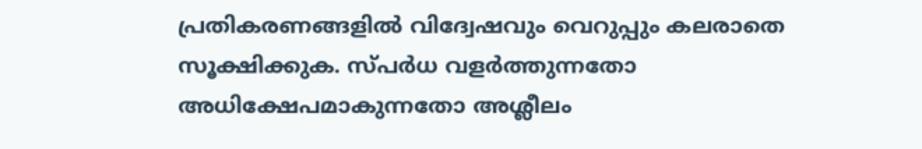പ്രതികരണങ്ങളിൽ വിദ്വേഷവും വെറുപ്പും കലരാതെ സൂക്ഷിക്കുക. സ്പർധ വളർത്തുന്നതോ അധിക്ഷേപമാകുന്നതോ അശ്ലീലം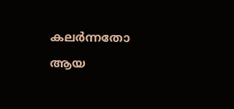കലർന്നതോ ആയ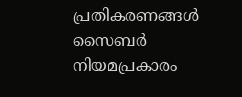പ്രതികരണങ്ങൾ സൈബർ നിയമപ്രകാരം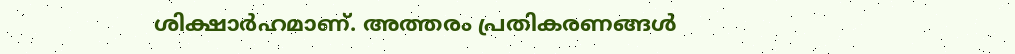ശിക്ഷാർഹമാണ്. അത്തരം പ്രതികരണങ്ങൾ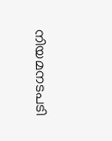നിയമനടപടി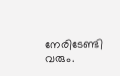നേരിടേണ്ടി വരും.